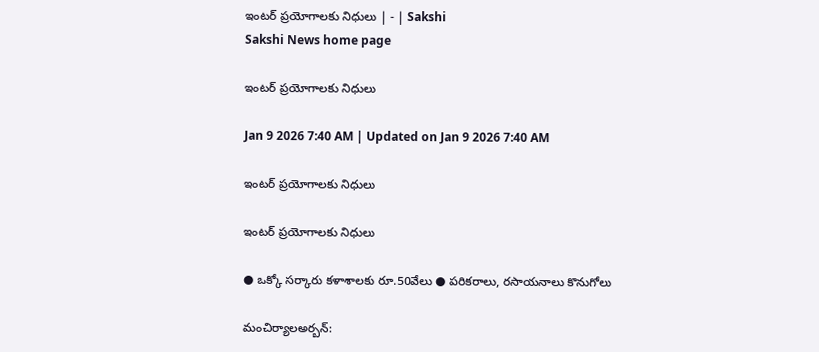ఇంటర్‌ ప్రయోగాలకు నిధులు | - | Sakshi
Sakshi News home page

ఇంటర్‌ ప్రయోగాలకు నిధులు

Jan 9 2026 7:40 AM | Updated on Jan 9 2026 7:40 AM

ఇంటర్‌ ప్రయోగాలకు నిధులు

ఇంటర్‌ ప్రయోగాలకు నిధులు

● ఒక్కో సర్కారు కళాశాలకు రూ.50వేలు ● పరికరాలు, రసాయనాలు కొనుగోలు

మంచిర్యాలఅర్బన్‌: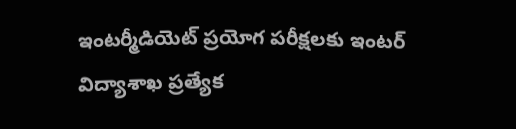ఇంటర్మీడియెట్‌ ప్రయోగ పరీక్షలకు ఇంటర్‌ విద్యాశాఖ ప్రత్యేక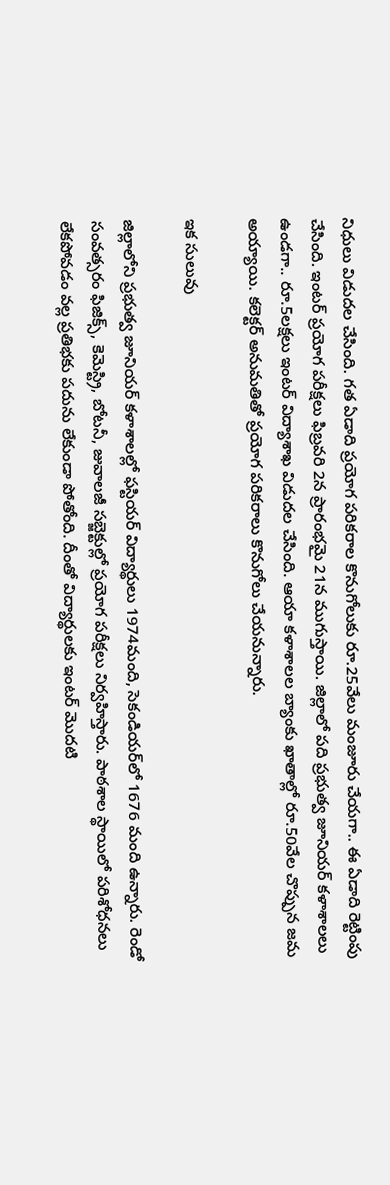నిధులు విడుదల చేసింది. గత ఏడాది ప్రయోగ పరికరాల కొనుగోలుకు రూ.25వేలు మంజూరు చేయగా.. ఈ ఏడాది రెట్టింపు చేసింది. ఇంటర్‌ ప్రయోగ పరీక్షలు ఫిబ్రవరి 2న ప్రారంభమై 21న ముగుస్తాయి. జిల్లాలో పది ప్రభుత్వ జూనియర్‌ కళాశాలలు ఉండగా.. రూ.5లక్షలు ఇంటర్‌ విద్యాశాఖ విడుదల చేసింది. ఆయా కళాశాలల బ్యాంకు ఖాతాల్లో రూ.50వేల చొప్పున జమ అయ్యాయి. కలెక్టర్‌ అనుమతితో ప్రయోగ పరికరాలు కొనుగోలు చేయనున్నారు.

ఇక సులువు

జిల్లాలోని ప్రభుత్వ జూనియర్‌ కళాశాలల్లో ఫస్టియర్‌ విద్యార్థులు 1974మంది, సెకండియర్‌లో 1676 మంది ఉన్నారు. రెండో సంవత్సరం ఫిజిక్స్‌, కెమెస్ట్రి, బోటనీ, జువాలజీ సబ్జెక్టుల్లో ప్రయోగ పరీక్షలు నిర్వహిస్తారు. పాఠశాల స్థాయిలో పరిశోధనలు లేకపోవడం వల్ల ప్రతిభకు పదును లేకుండా పోతోంది. దీంతో విద్యార్థులకు ఇంటర్‌ మొదటి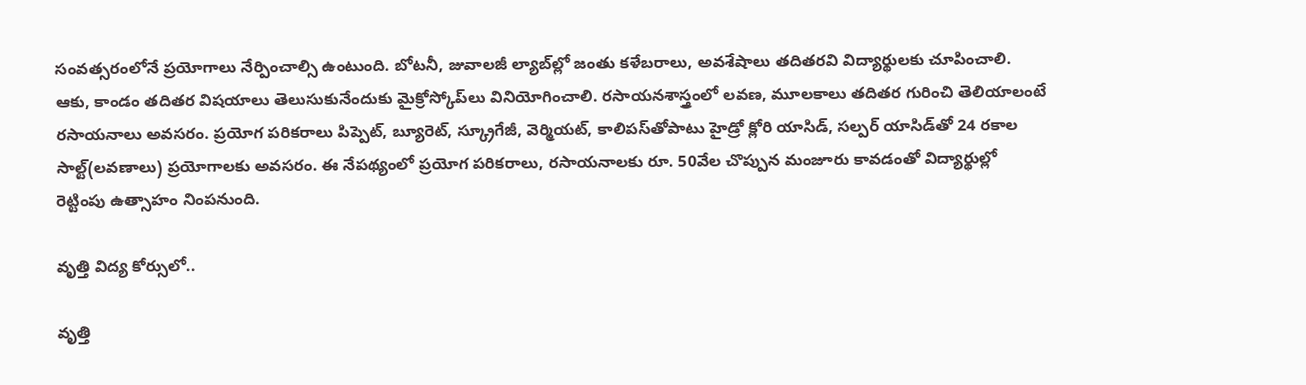సంవత్సరంలోనే ప్రయోగాలు నేర్పించాల్సి ఉంటుంది. బోటనీ, జువాలజీ ల్యాబ్‌ల్లో జంతు కళేబరాలు, అవశేషాలు తదితరవి విద్యార్థులకు చూపించాలి. ఆకు, కాండం తదితర విషయాలు తెలుసుకునేందుకు మైక్రోస్కోప్‌లు వినియోగించాలి. రసాయనశాస్త్రంలో లవణ, మూలకాలు తదితర గురించి తెలియాలంటే రసాయనాలు అవసరం. ప్రయోగ పరికరాలు పిప్పెట్‌, బ్యూరెట్‌, స్క్రూగేజీ, వెర్మియట్‌, కాలిపస్‌తోపాటు హైడ్రో క్లోరి యాసిడ్‌, సల్పర్‌ యాసిడ్‌తో 24 రకాల సాల్ట్‌(లవణాలు) ప్రయోగాలకు అవసరం. ఈ నేపథ్యంలో ప్రయోగ పరికరాలు, రసాయనాలకు రూ. 50వేల చొప్పున మంజూరు కావడంతో విద్యార్థుల్లో రెట్టింపు ఉత్సాహం నింపనుంది.

వృత్తి విద్య కోర్సులో..

వృత్తి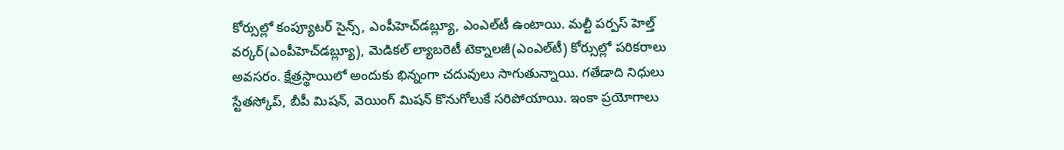కోర్సుల్లో కంప్యూటర్‌ సైన్స్‌, ఎంపీహెచ్‌డబ్ల్యూ, ఎంఎల్‌టీ ఉంటాయి. మల్టీ పర్పస్‌ హెల్త్‌ వర్కర్‌(ఎంపీహెచ్‌డబ్ల్యూ), మెడికల్‌ ల్యాబరెటీ టెక్నాలజీ(ఎంఎల్‌టీ) కోర్సుల్లో పరికరాలు అవసరం. క్షేత్రస్థాయిలో అందుకు భిన్నంగా చదువులు సాగుతున్నాయి. గతేడాది నిధులు స్టేతస్కోప్‌, బీపీ మిషన్‌, వెయింగ్‌ మిషన్‌ కొనుగోలుకే సరిపోయాయి. ఇంకా ప్రయోగాలు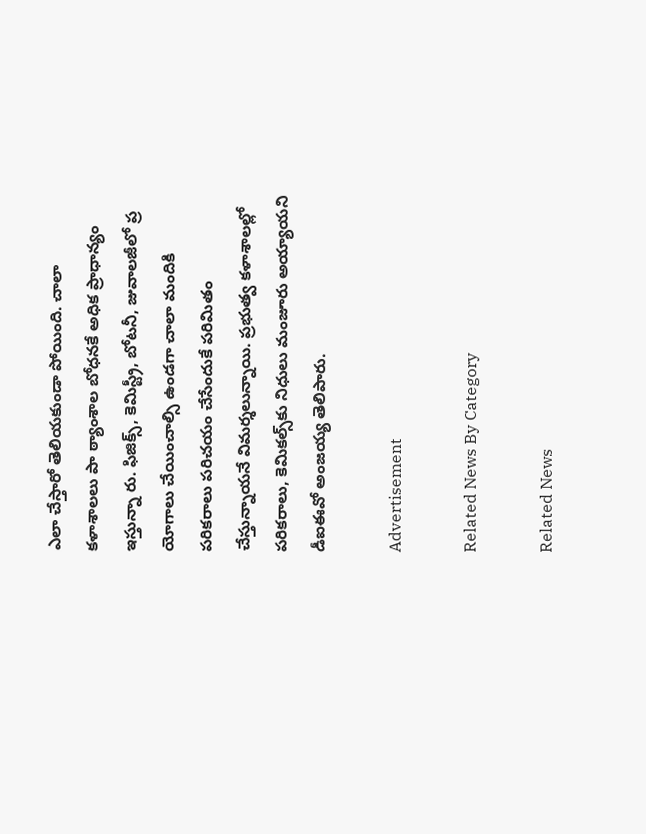ఎలా చేస్తారో తెలియకుండా పోయింది. చాలా కళాశాలలు పా ఠ్యాంశాల బోధనకే అధిక ప్రాధాన్యం ఇస్తున్నా రు. ఫిజిక్స్‌, కెమిస్ట్రీ, బోటనీ, జువాలజీలో ప్ర యోగాలు చేయించాల్సి ఉండగా చాలా మందికి పరికరాలు పరిచయం చేసేందుకే పరిమితం చేస్తున్నాయనే విమర్శలున్నాయి. ప్రభుత్వ కళాశాలల్లో పరికరాలు, కెమికల్స్‌కు నిధులు మంజూరు అయ్యాయని డీఐఈవో అంజయ్య తెలిపారు.

Advertisement

Related News By Category

Related News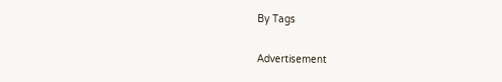By Tags

Advertisement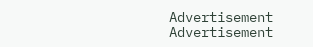Advertisement
Advertisement